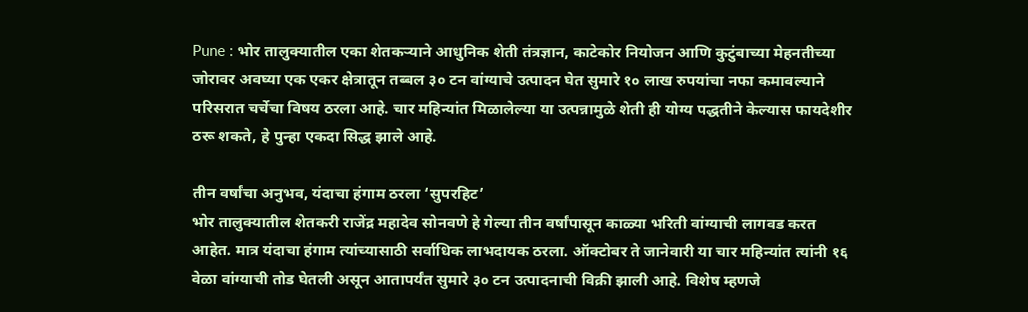Pune : भोर तालुक्यातील एका शेतकऱ्याने आधुनिक शेती तंत्रज्ञान, काटेकोर नियोजन आणि कुटुंबाच्या मेहनतीच्या जोरावर अवघ्या एक एकर क्षेत्रातून तब्बल ३० टन वांग्याचे उत्पादन घेत सुमारे १० लाख रुपयांचा नफा कमावल्याने परिसरात चर्चेचा विषय ठरला आहे. चार महिन्यांत मिळालेल्या या उत्पन्नामुळे शेती ही योग्य पद्धतीने केल्यास फायदेशीर ठरू शकते, हे पुन्हा एकदा सिद्ध झाले आहे.

तीन वर्षांचा अनुभव, यंदाचा हंगाम ठरला ‘सुपरहिट’
भोर तालुक्यातील शेतकरी राजेंद्र महादेव सोनवणे हे गेल्या तीन वर्षांपासून काळ्या भरिती वांग्याची लागवड करत आहेत. मात्र यंदाचा हंगाम त्यांच्यासाठी सर्वाधिक लाभदायक ठरला. ऑक्टोबर ते जानेवारी या चार महिन्यांत त्यांनी १६ वेळा वांग्याची तोड घेतली असून आतापर्यंत सुमारे ३० टन उत्पादनाची विक्री झाली आहे. विशेष म्हणजे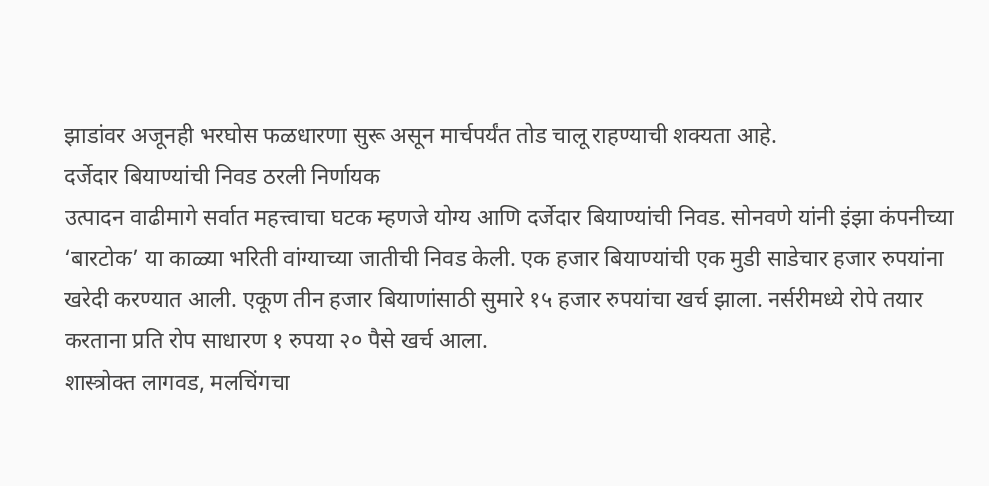झाडांवर अजूनही भरघोस फळधारणा सुरू असून मार्चपर्यंत तोड चालू राहण्याची शक्यता आहे.
दर्जेदार बियाण्यांची निवड ठरली निर्णायक
उत्पादन वाढीमागे सर्वात महत्त्वाचा घटक म्हणजे योग्य आणि दर्जेदार बियाण्यांची निवड. सोनवणे यांनी इंझा कंपनीच्या ‘बारटोक’ या काळ्या भरिती वांग्याच्या जातीची निवड केली. एक हजार बियाण्यांची एक मुडी साडेचार हजार रुपयांना खरेदी करण्यात आली. एकूण तीन हजार बियाणांसाठी सुमारे १५ हजार रुपयांचा खर्च झाला. नर्सरीमध्ये रोपे तयार करताना प्रति रोप साधारण १ रुपया २० पैसे खर्च आला.
शास्त्रोक्त लागवड, मलचिंगचा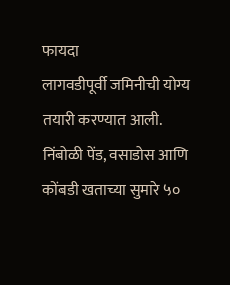फायदा
लागवडीपूर्वी जमिनीची योग्य तयारी करण्यात आली. निंबोळी पेंड, वसाडोस आणि कोंबडी खताच्या सुमारे ५०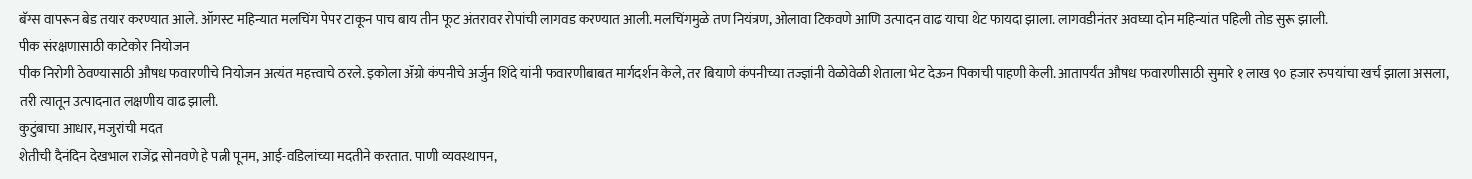बॅग्स वापरून बेड तयार करण्यात आले. ऑगस्ट महिन्यात मलचिंग पेपर टाकून पाच बाय तीन फूट अंतरावर रोपांची लागवड करण्यात आली. मलचिंगमुळे तण नियंत्रण, ओलावा टिकवणे आणि उत्पादन वाढ याचा थेट फायदा झाला. लागवडीनंतर अवघ्या दोन महिन्यांत पहिली तोड सुरू झाली.
पीक संरक्षणासाठी काटेकोर नियोजन
पीक निरोगी ठेवण्यासाठी औषध फवारणीचे नियोजन अत्यंत महत्त्वाचे ठरले. इकोला ॲग्रो कंपनीचे अर्जुन शिंदे यांनी फवारणीबाबत मार्गदर्शन केले, तर बियाणे कंपनीच्या तज्ज्ञांनी वेळोवेळी शेताला भेट देऊन पिकाची पाहणी केली. आतापर्यंत औषध फवारणीसाठी सुमारे १ लाख ९० हजार रुपयांचा खर्च झाला असला, तरी त्यातून उत्पादनात लक्षणीय वाढ झाली.
कुटुंबाचा आधार, मजुरांची मदत
शेतीची दैनंदिन देखभाल राजेंद्र सोनवणे हे पत्नी पूनम, आई-वडिलांच्या मदतीने करतात. पाणी व्यवस्थापन,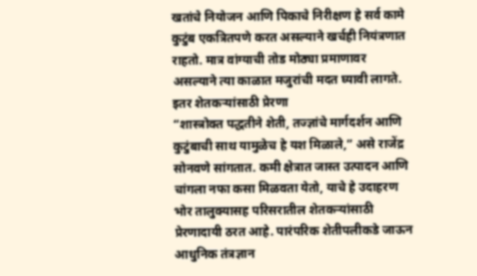खतांचे नियोजन आणि पिकाचे निरीक्षण हे सर्व कामे कुटुंब एकत्रितपणे करत असल्याने खर्चही नियंत्रणात राहतो. मात्र वांग्याची तोड मोठ्या प्रमाणावर असल्याने त्या काळात मजुरांची मदत घ्यावी लागते.
इतर शेतकऱ्यांसाठी प्रेरणा
“शास्त्रोक्त पद्धतीने शेती, तज्ज्ञांचे मार्गदर्शन आणि कुटुंबाची साथ यामुळेच हे यश मिळाले,” असे राजेंद्र सोनवणे सांगतात. कमी क्षेत्रात जास्त उत्पादन आणि चांगला नफा कसा मिळवता येतो, याचे हे उदाहरण भोर तालुक्यासह परिसरातील शेतकऱ्यांसाठी प्रेरणादायी ठरत आहे. पारंपरिक शेतीपलीकडे जाऊन आधुनिक तंत्रज्ञान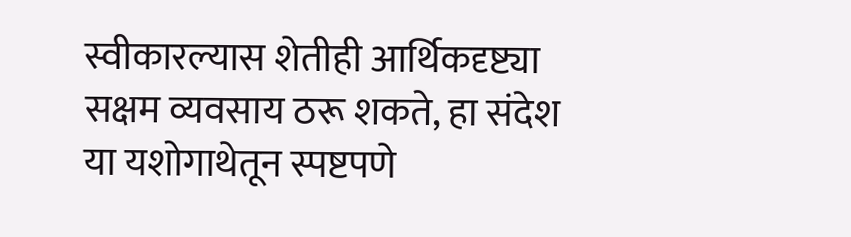स्वीकारल्यास शेतीही आर्थिकदृष्ट्या सक्षम व्यवसाय ठरू शकते, हा संदेश या यशोगाथेतून स्पष्टपणे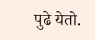पुढे येतो.